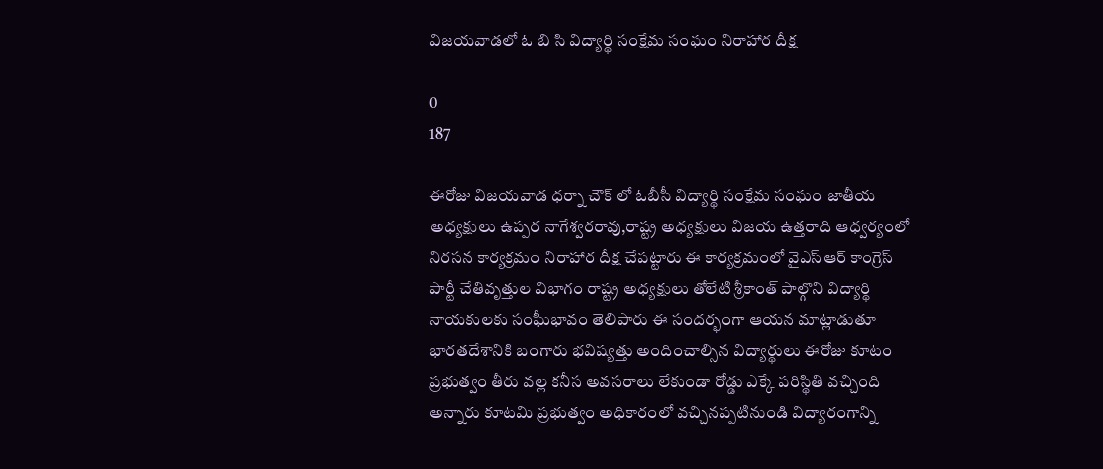విజయవాడలో ఓ బి సి విద్యార్థి సంక్షేమ సంఘం నిరాహార దీక్ష

0
187

ఈరోజు విజయవాడ ధర్నా చౌక్ లో ఓబీసీ విద్యార్థి సంక్షేమ సంఘం జాతీయ అధ్యక్షులు ఉప్పర నాగేశ్వరరావు,రాష్ట్ర అధ్యక్షులు విజయ ఉత్తరాది ఆధ్వర్యంలో నిరసన కార్యక్రమం నిరాహార దీక్ష చేపట్టారు ఈ కార్యక్రమంలో వైఎస్ఆర్ కాంగ్రెస్ పార్టీ చేతివృత్తుల విభాగం రాష్ట్ర అధ్యక్షులు తోలేటి శ్రీకాంత్ పాల్గొని విద్యార్థి నాయకులకు సంఘీభావం తెలిపారు ఈ సందర్భంగా ఆయన మాట్లాడుతూ భారతదేశానికి బంగారు భవిష్యత్తు అందించాల్సిన విద్యార్థులు ఈరోజు కూటం ప్రభుత్వం తీరు వల్ల కనీస అవసరాలు లేకుండా రోడ్డు ఎక్కే పరిస్థితి వచ్చింది అన్నారు కూటమి ప్రభుత్వం అధికారంలో వచ్చినప్పటినుండి విద్యారంగాన్ని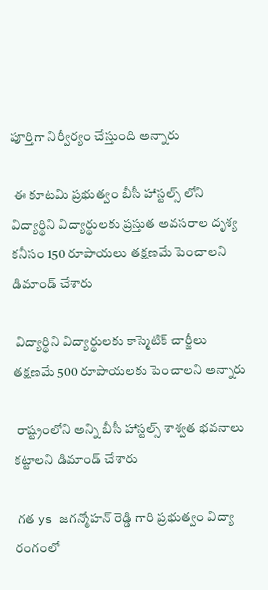పూర్తిగా నిర్వీర్యం చేస్తుంది అన్నారు

 ఈ కూటమి ప్రభుత్వం బీసీ హాస్టల్స్ లోని విద్యార్థిని విద్యార్థులకు ప్రస్తుత అవసరాల దృశ్య కనీసం 150 రూపాయలు తక్షణమే పెంచాలని డిమాండ్ చేశారు

 విద్యార్థిని విద్యార్థులకు కాస్మెటిక్ చార్జీలు తక్షణమే 500 రూపాయలకు పెంచాలని అన్నారు

 రాష్ట్రంలోని అన్ని బీసీ హాస్టల్స్ శాశ్వత భవనాలు కట్టాలని డిమాండ్ చేశారు

 గత ys జగన్మోహన్ రెడ్డి గారి ప్రభుత్వం విద్యా రంగంలో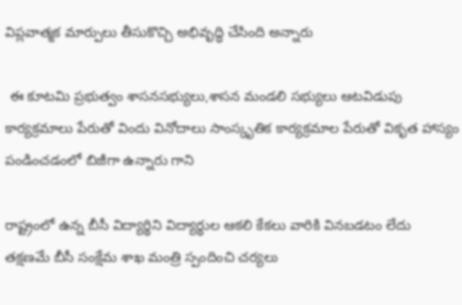విప్లవాత్మక మార్పులు తీసుకొచ్చి అభివృద్ధి చేసింది అన్నారు

 ఈ కూటమి ప్రభుత్వం శాసనసభ్యులు,శాసన మండలి సభ్యులు ఆటవిడుపు కార్యక్రమాలు పేరుతో విందు వినోదాలు సాంస్కృతిక కార్యక్రమాల పేరుతో వికృత హాస్యం పండించడంలో బిజీగా ఉన్నారు గాని

రాష్ట్రంలో ఉన్న బీసీ విద్యార్థిని విద్యార్థుల ఆకలి కేకలు వారికి వినబడటం లేదు తక్షణమే బీసీ సంక్షేమ శాఖ మంత్రి స్పందించి చర్యలు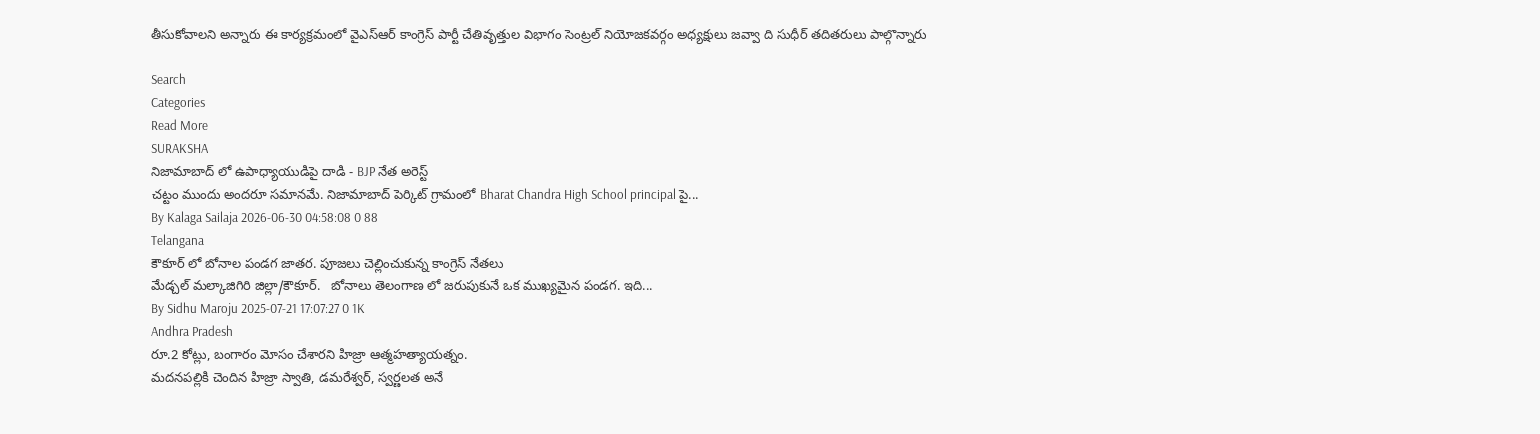తీసుకోవాలని అన్నారు ఈ కార్యక్రమంలో వైఎస్ఆర్ కాంగ్రెస్ పార్టీ చేతివృత్తుల విభాగం సెంట్రల్ నియోజకవర్గం అధ్యక్షులు జవ్వా ది సుధీర్ తదితరులు పాల్గొన్నారు

Search
Categories
Read More
SURAKSHA
నిజామాబాద్ లో ఉపాధ్యాయుడిపై దాడి - BJP నేత అరెస్ట్
చట్టం ముందు అందరూ సమానమే. నిజామాబాద్ పెర్కిట్ గ్రామంలో Bharat Chandra High School principal పై...
By Kalaga Sailaja 2026-06-30 04:58:08 0 88
Telangana
కౌకూర్ లో బోనాల పండగ జాతర. పూజలు చెల్లించుకున్న కాంగ్రెస్ నేతలు
మేడ్చల్ మల్కాజిగిరి జిల్లా/కౌకూర్.   బోనాలు తెలంగాణ లో జరుపుకునే ఒక ముఖ్యమైన పండగ. ఇది...
By Sidhu Maroju 2025-07-21 17:07:27 0 1K
Andhra Pradesh
రూ.2 కోట్లు, బంగారం మోసం చేశారని హిజ్రా ఆత్మహత్యాయత్నం.
మదనపల్లికి చెందిన హిజ్రా స్వాతి, డమరేశ్వర్, స్వర్ణలత అనే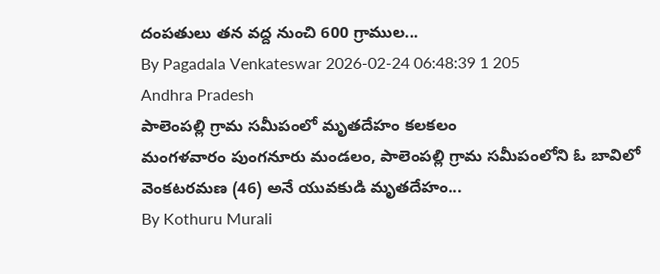దంపతులు తన వద్ద నుంచి 600 గ్రాముల...
By Pagadala Venkateswar 2026-02-24 06:48:39 1 205
Andhra Pradesh
పాలెంపల్లి గ్రామ సమీపంలో మృతదేహం కలకలం
మంగళవారం పుంగనూరు మండలం, పాలెంపల్లి గ్రామ సమీపంలోని ఓ బావిలో వెంకటరమణ (46) అనే యువకుడి మృతదేహం...
By Kothuru Murali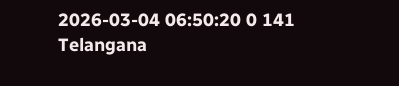2026-03-04 06:50:20 0 141
Telangana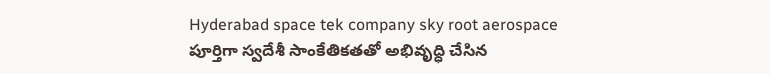Hyderabad space tek company sky root aerospace
పూర్తిగా స్వదేశీ సాంకేతికతతో అభివృద్ధి చేసిన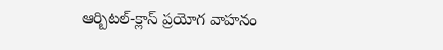ఆర్బిటల్-క్లాస్ ప్రయోగ వాహనం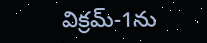విక్రమ్-1ను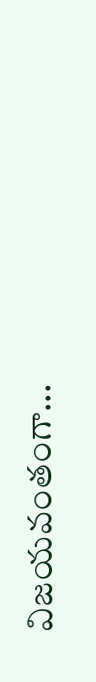విజయవంతంగా...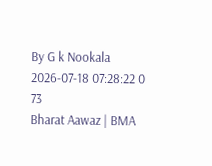By G k Nookala 2026-07-18 07:28:22 0 73
Bharat Aawaz | BMA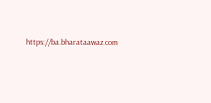https://ba.bharataawaz.com